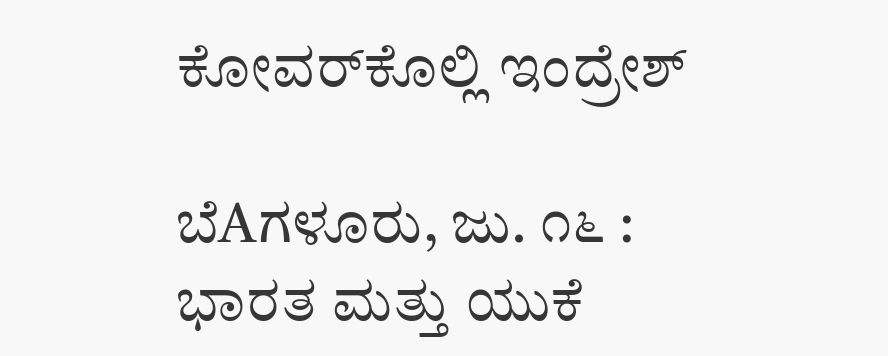ಕೋವರ್‌ಕೊಲ್ಲಿ ಇಂದ್ರೇಶ್

ಬೆAಗಳೂರು, ಜು. ೧೬ : ಭಾರತ ಮತ್ತು ಯುಕೆ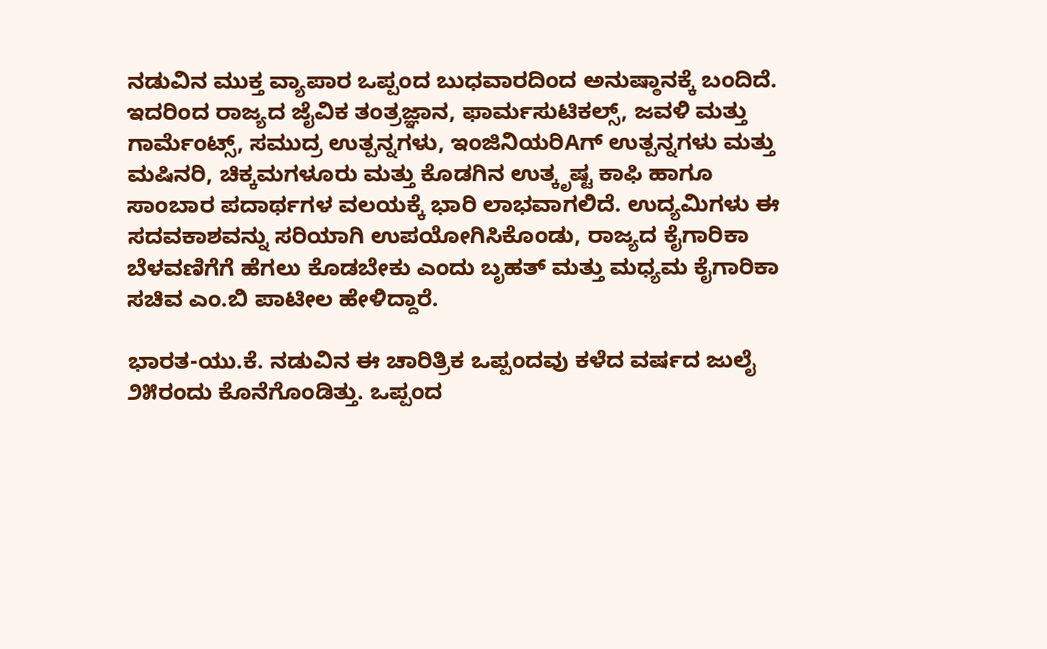ನಡುವಿನ ಮುಕ್ತ ವ್ಯಾಪಾರ ಒಪ್ಪಂದ ಬುಧವಾರದಿಂದ ಅನುಷ್ಠಾನಕ್ಕೆ ಬಂದಿದೆ. ಇದರಿಂದ ರಾಜ್ಯದ ಜೈವಿಕ ತಂತ್ರಜ್ಞಾನ, ಫಾರ್ಮಸುಟಿಕಲ್ಸ್, ಜವಳಿ ಮತ್ತು ಗಾರ್ಮೆಂಟ್ಸ್, ಸಮುದ್ರ ಉತ್ಪನ್ನಗಳು, ಇಂಜಿನಿಯರಿAಗ್ ಉತ್ಪನ್ನಗಳು ಮತ್ತು ಮಷಿನರಿ, ಚಿಕ್ಕಮಗಳೂರು ಮತ್ತು ಕೊಡಗಿನ ಉತ್ಕೃಷ್ಟ ಕಾಫಿ ಹಾಗೂ ಸಾಂಬಾರ ಪದಾರ್ಥಗಳ ವಲಯಕ್ಕೆ ಭಾರಿ ಲಾಭವಾಗಲಿದೆ. ಉದ್ಯಮಿಗಳು ಈ ಸದವಕಾಶವನ್ನು ಸರಿಯಾಗಿ ಉಪಯೋಗಿಸಿಕೊಂಡು, ರಾಜ್ಯದ ಕೈಗಾರಿಕಾ ಬೆಳವಣಿಗೆಗೆ ಹೆಗಲು ಕೊಡಬೇಕು ಎಂದು ಬೃಹತ್ ಮತ್ತು ಮಧ್ಯಮ ಕೈಗಾರಿಕಾ ಸಚಿವ ಎಂ.ಬಿ ಪಾಟೀಲ ಹೇಳಿದ್ದಾರೆ.

ಭಾರತ-ಯು.ಕೆ. ನಡುವಿನ ಈ ಚಾರಿತ್ರಿಕ ಒಪ್ಪಂದವು ಕಳೆದ ವರ್ಷದ ಜುಲೈ ೨೫ರಂದು ಕೊನೆಗೊಂಡಿತ್ತು. ಒಪ್ಪಂದ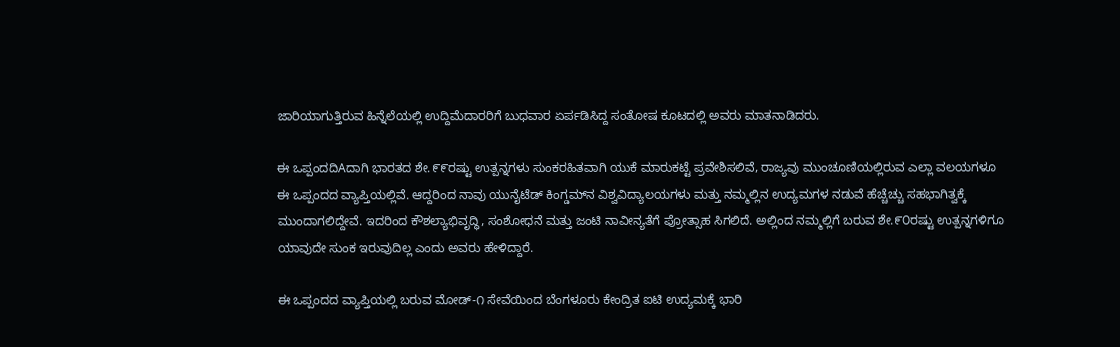ಜಾರಿಯಾಗುತ್ತಿರುವ ಹಿನ್ನೆಲೆಯಲ್ಲಿ ಉದ್ದಿಮೆದಾರರಿಗೆ ಬುಧವಾರ ಏರ್ಪಡಿಸಿದ್ದ ಸಂತೋಷ ಕೂಟದಲ್ಲಿ ಅವರು ಮಾತನಾಡಿದರು.

ಈ ಒಪ್ಪಂದದಿAದಾಗಿ ಭಾರತದ ಶೇ.೯೯ರಷ್ಟು ಉತ್ಪನ್ನಗಳು ಸುಂಕರಹಿತವಾಗಿ ಯುಕೆ ಮಾರುಕಟ್ಟೆ ಪ್ರವೇಶಿಸಲಿವೆ, ರಾಜ್ಯವು ಮುಂಚೂಣಿಯಲ್ಲಿರುವ ಎಲ್ಲಾ ವಲಯಗಳೂ ಈ ಒಪ್ಪಂದದ ವ್ಯಾಪ್ತಿಯಲ್ಲಿವೆ. ಆದ್ದರಿಂದ ನಾವು ಯುನೈಟೆಡ್ ಕಿಂಗ್ಡಮ್‌ನ ವಿಶ್ವವಿದ್ಯಾಲಯಗಳು ಮತ್ತು ನಮ್ಮಲ್ಲಿನ ಉದ್ಯಮಗಳ ನಡುವೆ ಹೆಚ್ಚೆಚ್ಚು ಸಹಭಾಗಿತ್ವಕ್ಕೆ ಮುಂದಾಗಲಿದ್ದೇವೆ. ಇದರಿಂದ ಕೌಶಲ್ಯಾಭಿವೃದ್ಧಿ, ಸಂಶೋಧನೆ ಮತ್ತು ಜಂಟಿ ನಾವೀನ್ಯತೆಗೆ ಪ್ರೋತ್ಸಾಹ ಸಿಗಲಿದೆ. ಅಲ್ಲಿಂದ ನಮ್ಮಲ್ಲಿಗೆ ಬರುವ ಶೇ.೯೦ರಷ್ಟು ಉತ್ಪನ್ನಗಳಿಗೂ ಯಾವುದೇ ಸುಂಕ ಇರುವುದಿಲ್ಲ ಎಂದು ಅವರು ಹೇಳಿದ್ದಾರೆ.

ಈ ಒಪ್ಪಂದದ ವ್ಯಾಪ್ತಿಯಲ್ಲಿ ಬರುವ ಮೋಡ್-೧ ಸೇವೆಯಿಂದ ಬೆಂಗಳೂರು ಕೇಂದ್ರಿತ ಐಟಿ ಉದ್ಯಮಕ್ಕೆ ಭಾರಿ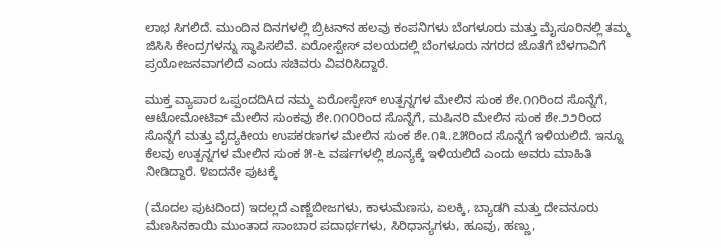ಲಾಭ ಸಿಗಲಿದೆ. ಮುಂದಿನ ದಿನಗಳಲ್ಲಿ ಬ್ರಿಟನ್‌ನ ಹಲವು ಕಂಪನಿಗಳು ಬೆಂಗಳೂರು ಮತ್ತು ಮೈಸೂರಿನಲ್ಲಿ ತಮ್ಮ ಜಿಸಿಸಿ ಕೇಂದ್ರಗಳನ್ನು ಸ್ಥಾಪಿಸಲಿವೆ. ಏರೋಸ್ಪೇಸ್ ವಲಯದಲ್ಲಿ ಬೆಂಗಳೂರು ನಗರದ ಜೊತೆಗೆ ಬೆಳಗಾವಿಗೆ ಪ್ರಯೋಜನವಾಗಲಿದೆ ಎಂದು ಸಚಿವರು ವಿವರಿಸಿದ್ದಾರೆ.

ಮುಕ್ತ ವ್ಯಾಪಾರ ಒಪ್ಪಂದದಿAದ ನಮ್ಮ ಏರೋಸ್ಪೇಸ್ ಉತ್ಪನ್ನಗಳ ಮೇಲಿನ ಸುಂಕ ಶೇ.೧೧ರಿಂದ ಸೊನ್ನೆಗೆ, ಆಟೋಮೋಟಿವ್ ಮೇಲಿನ ಸುಂಕವು ಶೇ.೧೧೦ರಿಂದ ಸೊನ್ನೆಗೆ, ಮಷಿನರಿ ಮೇಲಿನ ಸುಂಕ ಶೇ.೨೨ರಿಂದ ಸೊನ್ನೆಗೆ ಮತ್ತು ವೈದ್ಯಕೀಯ ಉಪಕರಣಗಳ ಮೇಲಿನ ಸುಂಕ ಶೇ.೧೩.೭೫ರಿಂದ ಸೊನ್ನೆಗೆ ಇಳಿಯಲಿದೆ. ಇನ್ನೂ ಕೆಲವು ಉತ್ಪನ್ನಗಳ ಮೇಲಿನ ಸುಂಕ ೫-೬ ವರ್ಷಗಳಲ್ಲಿ ಶೂನ್ಯಕ್ಕೆ ಇಳಿಯಲಿದೆ ಎಂದು ಅವರು ಮಾಹಿತಿ ನೀಡಿದ್ದಾರೆ. ೪ಐದನೇ ಪುಟಕ್ಕೆ

(ಮೊದಲ ಪುಟದಿಂದ) ಇದಲ್ಲದೆ ಎಣ್ಣೆಬೀಜಗಳು, ಕಾಳುಮೆಣಸು, ಏಲಕ್ಕಿ, ಬ್ಯಾಡಗಿ ಮತ್ತು ದೇವನೂರು ಮೆಣಸಿನಕಾಯಿ ಮುಂತಾದ ಸಾಂಬಾರ ಪದಾರ್ಥಗಳು, ಸಿರಿಧಾನ್ಯಗಳು, ಹೂವು, ಹಣ್ಣು,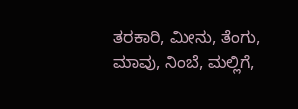ತರಕಾರಿ, ಮೀನು, ತೆಂಗು, ಮಾವು, ನಿಂಬೆ, ಮಲ್ಲಿಗೆ,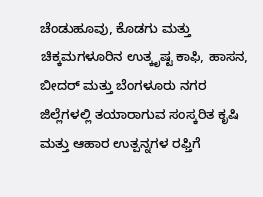ಚೆಂಡುಹೂವು, ಕೊಡಗು ಮತ್ತು ಚಿಕ್ಕಮಗಳೂರಿನ ಉತ್ಕೃಷ್ಟ ಕಾಫಿ, ಹಾಸನ, ಬೀದರ್ ಮತ್ತು ಬೆಂಗಳೂರು ನಗರ ಜಿಲ್ಲೆಗಳಲ್ಲಿ ತಯಾರಾಗುವ ಸಂಸ್ಕರಿತ ಕೃಷಿ ಮತ್ತು ಆಹಾರ ಉತ್ಪನ್ನಗಳ ರಫ್ತಿಗೆ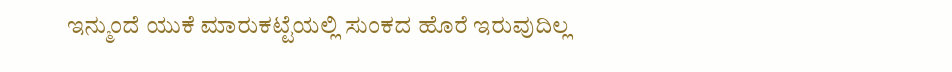ಇನ್ಮುಂದೆ ಯುಕೆ ಮಾರುಕಟ್ಟೆಯಲ್ಲಿ ಸುಂಕದ ಹೊರೆ ಇರುವುದಿಲ್ಲ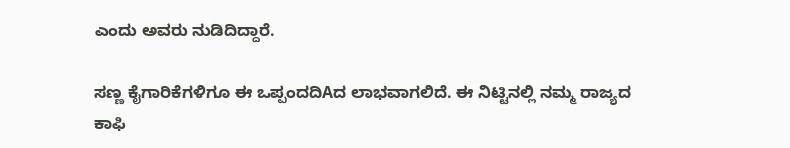ಎಂದು ಅವರು ನುಡಿದಿದ್ದಾರೆ.

ಸಣ್ಣ ಕೈಗಾರಿಕೆಗಳಿಗೂ ಈ ಒಪ್ಪಂದದಿAದ ಲಾಭವಾಗಲಿದೆ. ಈ ನಿಟ್ಟಿನಲ್ಲಿ ನಮ್ಮ ರಾಜ್ಯದ ಕಾಫಿ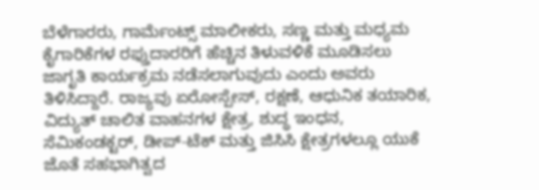ಬೆಳೆಗಾರರು, ಗಾರ್ಮೆಂಟ್ಸ್ ಮಾಲೀಕರು, ಸಣ್ಣ ಮತ್ತು ಮಧ್ಯಮ ಕೈಗಾರಿಕೆಗಳ ರಫ್ತುದಾರರಿಗೆ ಹೆಚ್ಚಿನ ತಿಳುವಳಿಕೆ ಮೂಡಿಸಲು ಜಾಗೃತಿ ಕಾರ್ಯಕ್ರಮ ನಡೆಸಲಾಗುವುದು ಎಂದು ಅವರು ತಿಳಿಸಿದ್ದಾರೆ. ರಾಜ್ಯವು ಏರೋಸ್ಪೇಸ್, ರಕ್ಷಣೆ, ಆಧುನಿಕ ತಯಾರಿಕ, ವಿದ್ಯುತ್ ಚಾಲಿತ ವಾಹನಗಳ ಕ್ಷೇತ್ರ, ಶುದ್ಧ ಇಂಧನ, ಸೆಮಿಕಂಡಕ್ಟರ್, ಡೀಪ್-ಟೆಕ್ ಮತ್ತು ಜಿಸಿಸಿ ಕ್ಷೇತ್ರಗಳಲ್ಲೂ ಯುಕೆ ಜೊತೆ ಸಹಭಾಗಿತ್ವದ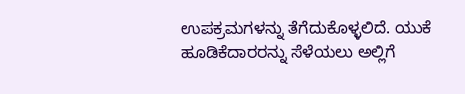ಉಪಕ್ರಮಗಳನ್ನು ತೆಗೆದುಕೊಳ್ಳಲಿದೆ. ಯುಕೆ ಹೂಡಿಕೆದಾರರನ್ನು ಸೆಳೆಯಲು ಅಲ್ಲಿಗೆ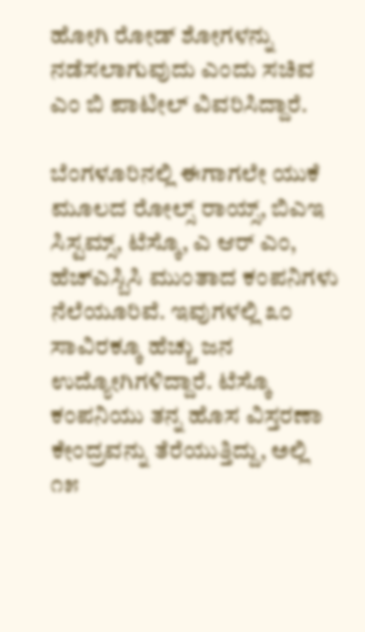ಹೋಗಿ ರೋಡ್ ಶೋಗಳನ್ನು ನಡೆಸಲಾಗುವುದು ಎಂದು ಸಚಿವ ಎಂ ಬಿ ಪಾಟೀಲ್ ವಿವರಿಸಿದ್ದಾರೆ.

ಬೆಂಗಳೂರಿನಲ್ಲಿ ಈಗಾಗಲೇ ಯುಕೆ ಮೂಲದ ರೋಲ್ಸ್ ರಾಯ್ಸ್, ಬಿಎಇ ಸಿಸ್ಟಮ್ಸ್, ಟೆಸ್ಕೊ, ಎ ಆರ್ ಎಂ, ಹೆಚ್‌ಎಸ್ಬಿಸಿ ಮುಂತಾದ ಕಂಪನಿಗಳು ನೆಲೆಯೂರಿವೆ. ಇವುಗಳಲ್ಲಿ ೩೦ ಸಾವಿರಕ್ಕೂ ಹೆಚ್ಚು ಜನ ಉದ್ಯೋಗಿಗಳಿದ್ದಾರೆ. ಟೆಸ್ಕೊ ಕಂಪನಿಯು ತನ್ನ ಹೊಸ ವಿಸ್ತರಣಾ ಕೇಂದ್ರವನ್ನು ತೆರೆಯುತ್ತಿದ್ದು, ಅಲ್ಲಿ ೧೫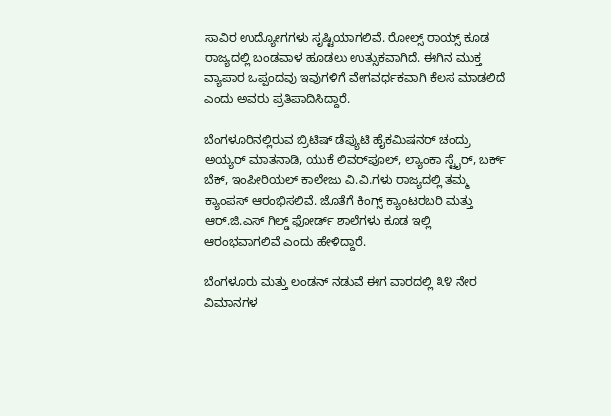ಸಾವಿರ ಉದ್ಯೋಗಗಳು ಸೃಷ್ಟಿಯಾಗಲಿವೆ. ರೋಲ್ಸ್ ರಾಯ್ಸ್ ಕೂಡ ರಾಜ್ಯದಲ್ಲಿ ಬಂಡವಾಳ ಹೂಡಲು ಉತ್ಸುಕವಾಗಿದೆ. ಈಗಿನ ಮುಕ್ತ ವ್ಯಾಪಾರ ಒಪ್ಪಂದವು ಇವುಗಳಿಗೆ ವೇಗವರ್ಧಕವಾಗಿ ಕೆಲಸ ಮಾಡಲಿದೆ ಎಂದು ಅವರು ಪ್ರತಿಪಾದಿಸಿದ್ದಾರೆ.

ಬೆಂಗಳೂರಿನಲ್ಲಿರುವ ಬ್ರಿಟಿಷ್ ಡೆಪ್ಯುಟಿ ಹೈಕಮಿಷನರ್ ಚಂದ್ರು ಅಯ್ಯರ್ ಮಾತನಾಡಿ, ಯುಕೆ ಲಿವರ್‌ಪೂಲ್, ಲ್ಯಾಂಕಾ ಸ್ಟೈರ್, ಬರ್ಕ್ ಬೆಕ್, ಇಂಪೀರಿಯಲ್ ಕಾಲೇಜು ವಿ.ವಿ.ಗಳು ರಾಜ್ಯದಲ್ಲಿ ತಮ್ಮ ಕ್ಯಾಂಪಸ್ ಆರಂಭಿಸಲಿವೆ. ಜೊತೆಗೆ ಕಿಂಗ್ಸ್ ಕ್ಯಾಂಟರಬರಿ ಮತ್ತು ಆರ್.ಜಿ.ಎಸ್ ಗಿಲ್ಡ್ ಫೋರ್ಡ್ ಶಾಲೆಗಳು ಕೂಡ ಇಲ್ಲಿ ಆರಂಭವಾಗಲಿವೆ ಎಂದು ಹೇಳಿದ್ದಾರೆ.

ಬೆಂಗಳೂರು ಮತ್ತು ಲಂಡನ್ ನಡುವೆ ಈಗ ವಾರದಲ್ಲಿ ೩೪ ನೇರ ವಿಮಾನಗಳ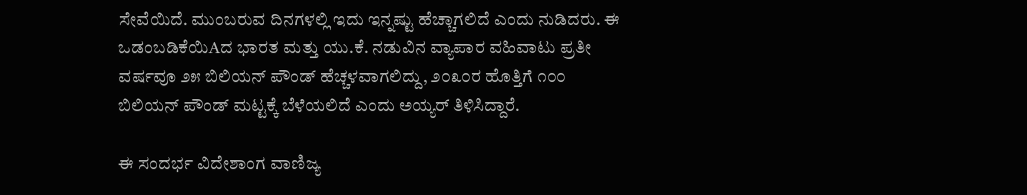ಸೇವೆಯಿದೆ. ಮುಂಬರುವ ದಿನಗಳಲ್ಲಿ ಇದು ಇನ್ನಷ್ಟು ಹೆಚ್ಚಾಗಲಿದೆ ಎಂದು ನುಡಿದರು. ಈ ಒಡಂಬಡಿಕೆಯಿAದ ಭಾರತ ಮತ್ತು ಯು.ಕೆ. ನಡುವಿನ ವ್ಯಾಪಾರ ವಹಿವಾಟು ಪ್ರತೀ ವರ್ಷವೂ ೨೫ ಬಿಲಿಯನ್ ಪೌಂಡ್ ಹೆಚ್ಚಳವಾಗಲಿದ್ದು, ೨೦೩೦ರ ಹೊತ್ತಿಗೆ ೧೦೦ ಬಿಲಿಯನ್ ಪೌಂಡ್ ಮಟ್ಟಕ್ಕೆ ಬೆಳೆಯಲಿದೆ ಎಂದು ಅಯ್ಯರ್ ತಿಳಿಸಿದ್ದಾರೆ.

ಈ ಸಂದರ್ಭ ವಿದೇಶಾಂಗ ವಾಣಿಜ್ಯ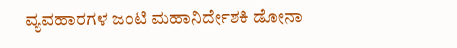ವ್ಯವಹಾರಗಳ ಜಂಟಿ ಮಹಾನಿರ್ದೇಶಕಿ ಡೋನಾ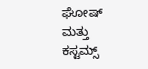ಘೋಷ್ ಮತ್ತು ಕಸ್ಟಮ್ಸ್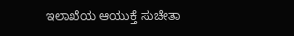ಇಲಾಖೆಯ ಆಯುಕ್ತೆ ಸುಚೇತಾ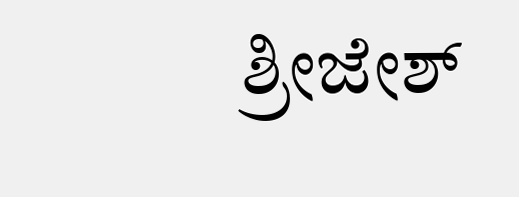ಶ್ರೀಜೇಶ್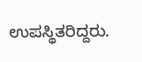ಉಪಸ್ಥಿತರಿದ್ದರು.